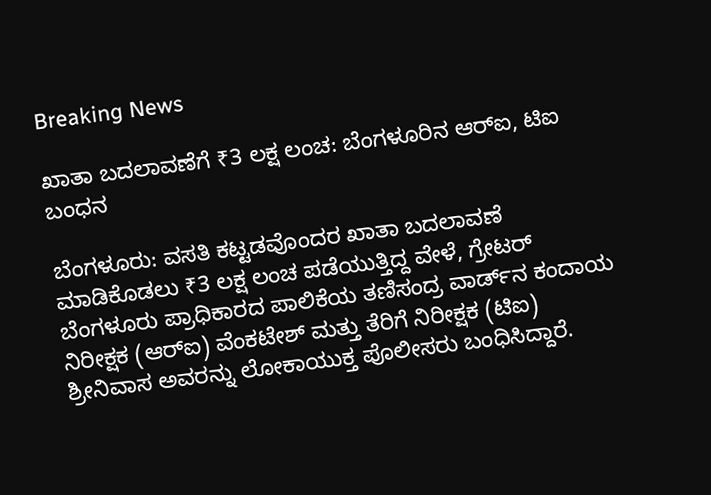Breaking News

ಖಾತಾ ಬದಲಾವಣೆಗೆ ₹3 ಲಕ್ಷ ಲಂಚ: ಬೆಂಗಳೂರಿನ ಆರ್‌ಐ, ಟಿಐ ಬಂಧನ

ಬೆಂಗಳೂರು: ವಸತಿ ಕಟ್ಟಡವೊಂದರ ಖಾತಾ ಬದಲಾವಣೆ ಮಾಡಿಕೊಡಲು ₹3 ಲಕ್ಷ ಲಂಚ ಪಡೆಯುತ್ತಿದ್ದ ವೇಳೆ, ಗ್ರೇಟರ್‌ ಬೆಂಗಳೂರು ಪ್ರಾಧಿಕಾರದ ಪಾಲಿಕೆಯ ತಣಿಸಂದ್ರ ವಾರ್ಡ್‌ನ ಕಂದಾಯ ನಿರೀಕ್ಷಕ (ಆರ್‌ಐ) ವೆಂಕಟೇಶ್‌ ಮತ್ತು ತೆರಿಗೆ ನಿರೀಕ್ಷಕ (ಟಿಐ) ಶ್ರೀನಿವಾಸ ಅವರನ್ನು ಲೋಕಾಯುಕ್ತ ಪೊಲೀಸರು ಬಂಧಿಸಿದ್ದಾರೆ.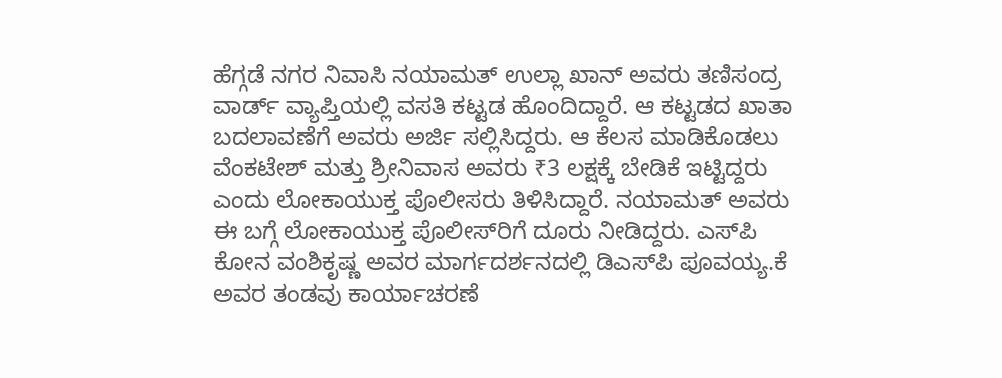ಹೆಗ್ಗಡೆ ನಗರ ನಿವಾಸಿ ನಯಾಮತ್ ಉಲ್ಲಾ ಖಾನ್‌ ಅವರು ತಣಿಸಂದ್ರ ವಾರ್ಡ್‌ ವ್ಯಾಪ್ತಿಯಲ್ಲಿ ವಸತಿ ಕಟ್ಟಡ ಹೊಂದಿದ್ದಾರೆ. ಆ ಕಟ್ಟಡದ ಖಾತಾ ಬದಲಾವಣೆಗೆ ಅವರು ಅರ್ಜಿ ಸಲ್ಲಿಸಿದ್ದರು. ಆ ಕೆಲಸ ಮಾಡಿಕೊಡಲು ವೆಂಕಟೇಶ್‌ ಮತ್ತು ಶ್ರೀನಿವಾಸ ಅವರು ₹3 ಲಕ್ಷಕ್ಕೆ ಬೇಡಿಕೆ ಇಟ್ಟಿದ್ದರು ಎಂದು ಲೋಕಾಯುಕ್ತ ಪೊಲೀಸರು ತಿಳಿಸಿದ್ದಾರೆ. ನಯಾಮತ್ ಅವರು ಈ ಬಗ್ಗೆ ಲೋಕಾಯುಕ್ತ ಪೊಲೀಸ್‌ರಿಗೆ ದೂರು ನೀಡಿದ್ದರು. ಎಸ್‌ಪಿ ಕೋನ ವಂಶಿಕೃಷ್ಣ ಅವರ ಮಾರ್ಗದರ್ಶನದಲ್ಲಿ ಡಿಎಸ್‌ಪಿ ಪೂವಯ್ಯ.ಕೆ ಅವರ ತಂಡವು ಕಾರ್ಯಾಚರಣೆ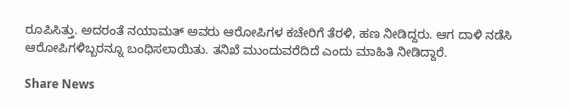ರೂಪಿಸಿತ್ತು. ಅದರಂತೆ ನಯಾಮತ್ ಅವರು ಆರೋಪಿಗಳ ಕಚೇರಿಗೆ ತೆರಳಿ, ಹಣ ನೀಡಿದ್ದರು. ಆಗ ದಾಳಿ ನಡೆಸಿ ಆರೋಪಿಗಳಿಬ್ಬರನ್ನೂ ಬಂಧಿಸಲಾಯಿತು. ತನಿಖೆ ಮುಂದುವರೆದಿದೆ ಎಂದು ಮಾಹಿತಿ ನೀಡಿದ್ದಾರೆ.

Share News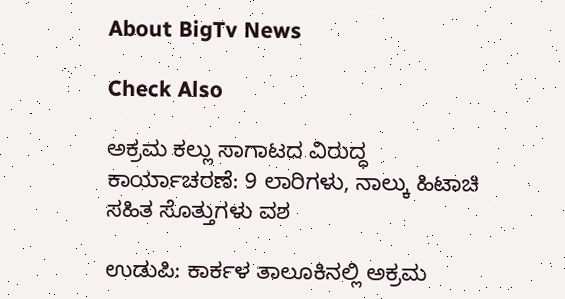About BigTv News

Check Also

ಅಕ್ರಮ ಕಲ್ಲು ಸಾಗಾಟದ ವಿರುದ್ಧ ಕಾರ್ಯಾಚರಣೆ: 9 ಲಾರಿಗಳು, ನಾಲ್ಕು ಹಿಟಾಚಿ ಸಹಿತ ಸೊತ್ತುಗಳು ವಶ

ಉಡುಪಿ: ಕಾರ್ಕಳ ತಾಲೂಕಿನಲ್ಲಿ ಅಕ್ರಮ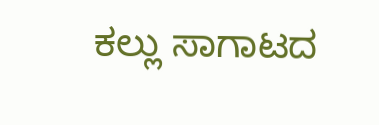ಕಲ್ಲು ಸಾಗಾಟದ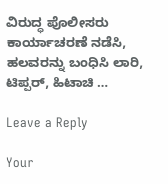ವಿರುದ್ಧ ಪೊಲೀಸರು ಕಾರ್ಯಾಚರಣೆ ನಡೆಸಿ, ಹಲವರನ್ನು ಬಂಧಿಸಿ ಲಾರಿ, ಟಿಪ್ಪರ್, ಹಿಟಾಚಿ …

Leave a Reply

Your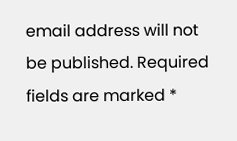email address will not be published. Required fields are marked *